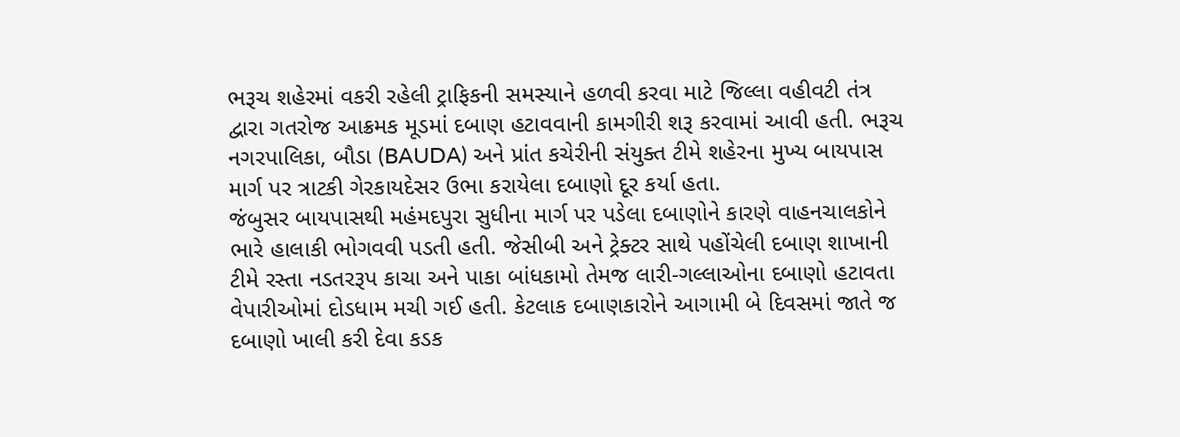ભરૂચ શહેરમાં વકરી રહેલી ટ્રાફિકની સમસ્યાને હળવી કરવા માટે જિલ્લા વહીવટી તંત્ર દ્વારા ગતરોજ આક્રમક મૂડમાં દબાણ હટાવવાની કામગીરી શરૂ કરવામાં આવી હતી. ભરૂચ નગરપાલિકા, બૌડા (BAUDA) અને પ્રાંત કચેરીની સંયુક્ત ટીમે શહેરના મુખ્ય બાયપાસ માર્ગ પર ત્રાટકી ગેરકાયદેસર ઉભા કરાયેલા દબાણો દૂર કર્યા હતા.
જંબુસર બાયપાસથી મહંમદપુરા સુધીના માર્ગ પર પડેલા દબાણોને કારણે વાહનચાલકોને ભારે હાલાકી ભોગવવી પડતી હતી. જેસીબી અને ટ્રેક્ટર સાથે પહોંચેલી દબાણ શાખાની ટીમે રસ્તા નડતરરૂપ કાચા અને પાકા બાંધકામો તેમજ લારી-ગલ્લાઓના દબાણો હટાવતા વેપારીઓમાં દોડધામ મચી ગઈ હતી. કેટલાક દબાણકારોને આગામી બે દિવસમાં જાતે જ દબાણો ખાલી કરી દેવા કડક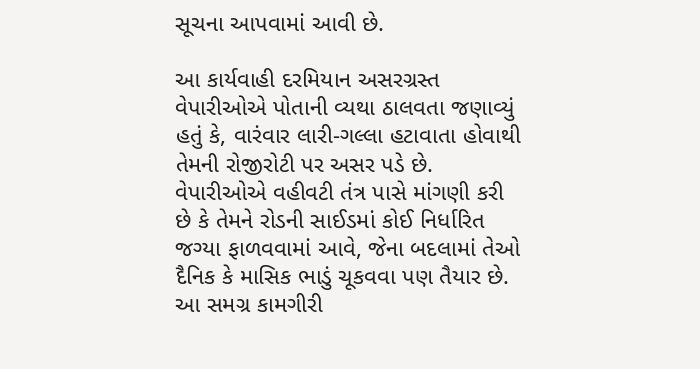સૂચના આપવામાં આવી છે.

આ કાર્યવાહી દરમિયાન અસરગ્રસ્ત વેપારીઓએ પોતાની વ્યથા ઠાલવતા જણાવ્યું હતું કે, વારંવાર લારી-ગલ્લા હટાવાતા હોવાથી તેમની રોજીરોટી પર અસર પડે છે. વેપારીઓએ વહીવટી તંત્ર પાસે માંગણી કરી છે કે તેમને રોડની સાઈડમાં કોઈ નિર્ધારિત જગ્યા ફાળવવામાં આવે, જેના બદલામાં તેઓ દૈનિક કે માસિક ભાડું ચૂકવવા પણ તૈયાર છે.
આ સમગ્ર કામગીરી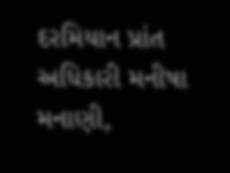દરમિયાન પ્રાંત અધિકારી મનીષા મનાણી,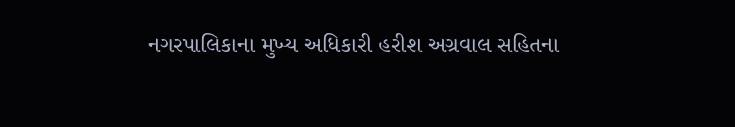નગરપાલિકાના મુખ્ય અધિકારી હરીશ અગ્રવાલ સહિતના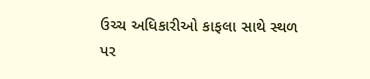ઉચ્ચ અધિકારીઓ કાફલા સાથે સ્થળ પર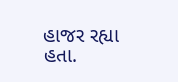હાજર રહ્યા હતા.